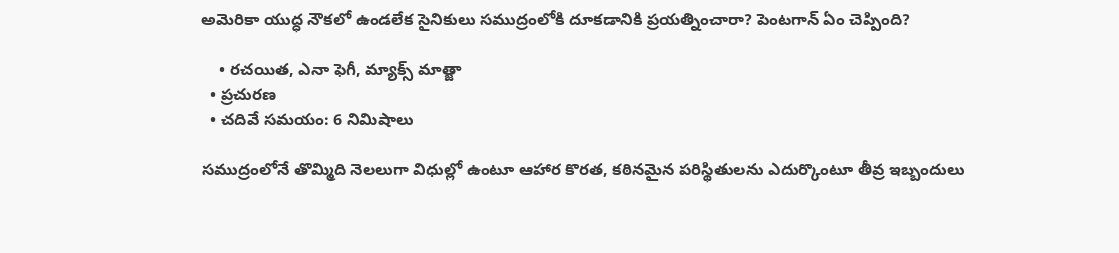అమెరికా యుద్ధ నౌకలో ఉండలేక సైనికులు సముద్రంలోకి దూకడానికి ప్రయత్నించారా? పెంటగాన్ ఏం చెప్పింది?

    • రచయిత, ఎనా ఫెగీ, మ్యాక్స్ మాత్జా
  • ప్రచురణ
  • చదివే సమయం: 6 నిమిషాలు

సముద్రంలోనే తొమ్మిది నెలలుగా విధుల్లో ఉంటూ ఆహార కొరత, కఠినమైన పరిస్థితులను ఎదుర్కొంటూ తీవ్ర ఇబ్బందులు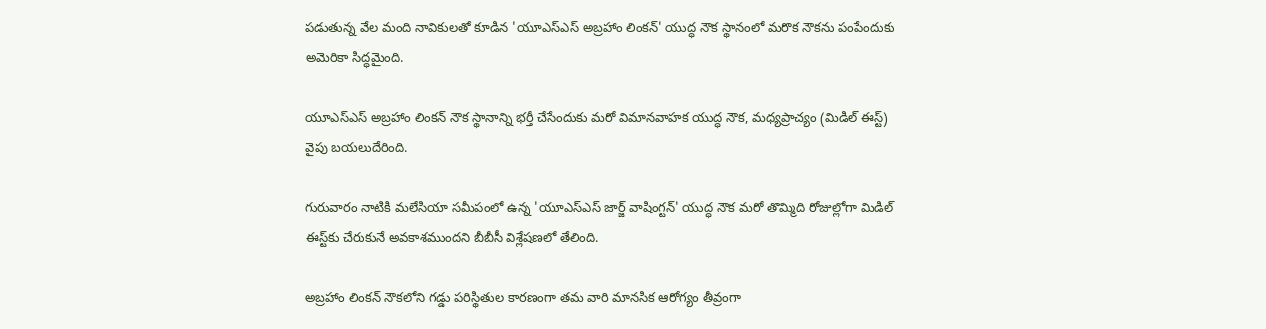పడుతున్న వేల మంది నావికులతో కూడిన 'యూఎస్ఎస్ అబ్రహాం లింకన్' యుద్ధ నౌక స్థానంలో మరొక నౌకను పంపేందుకు అమెరికా సిద్ధమైంది.

యూఎస్ఎస్ అబ్రహాం లింకన్ నౌక స్థానాన్ని భర్తీ చేసేందుకు మరో విమానవాహక యుద్ధ నౌక, మధ్యప్రాచ్యం (మిడిల్ ఈస్ట్) వైపు బయలుదేరింది.

గురువారం నాటికి మలేసియా సమీపంలో ఉన్న 'యూఎస్ఎస్ జార్జ్ వాషింగ్టన్' యుద్ధ నౌక మరో తొమ్మిది రోజుల్లోగా మిడిల్ ఈస్ట్‌కు చేరుకునే అవకాశముందని బీబీసీ విశ్లేషణలో తేలింది.

అబ్రహాం లింకన్ నౌకలోని గడ్డు పరిస్థితుల కారణంగా తమ వారి మానసిక ఆరోగ్యం తీవ్రంగా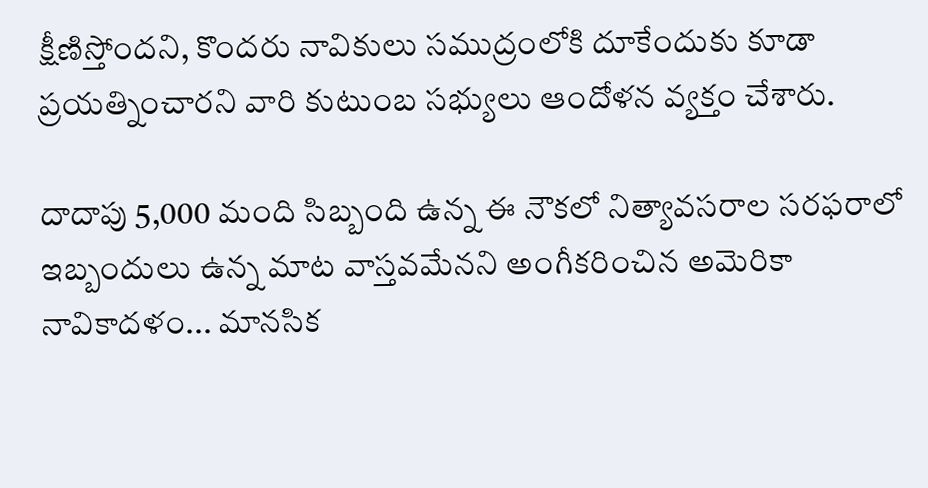క్షీణిస్తోందని, కొందరు నావికులు సముద్రంలోకి దూకేందుకు కూడా ప్రయత్నించారని వారి కుటుంబ సభ్యులు ఆందోళన వ్యక్తం చేశారు.

దాదాపు 5,000 మంది సిబ్బంది ఉన్న ఈ నౌకలో నిత్యావసరాల సరఫరాలో ఇబ్బందులు ఉన్న మాట వాస్తవమేనని అంగీకరించిన అమెరికా నావికాదళం... మానసిక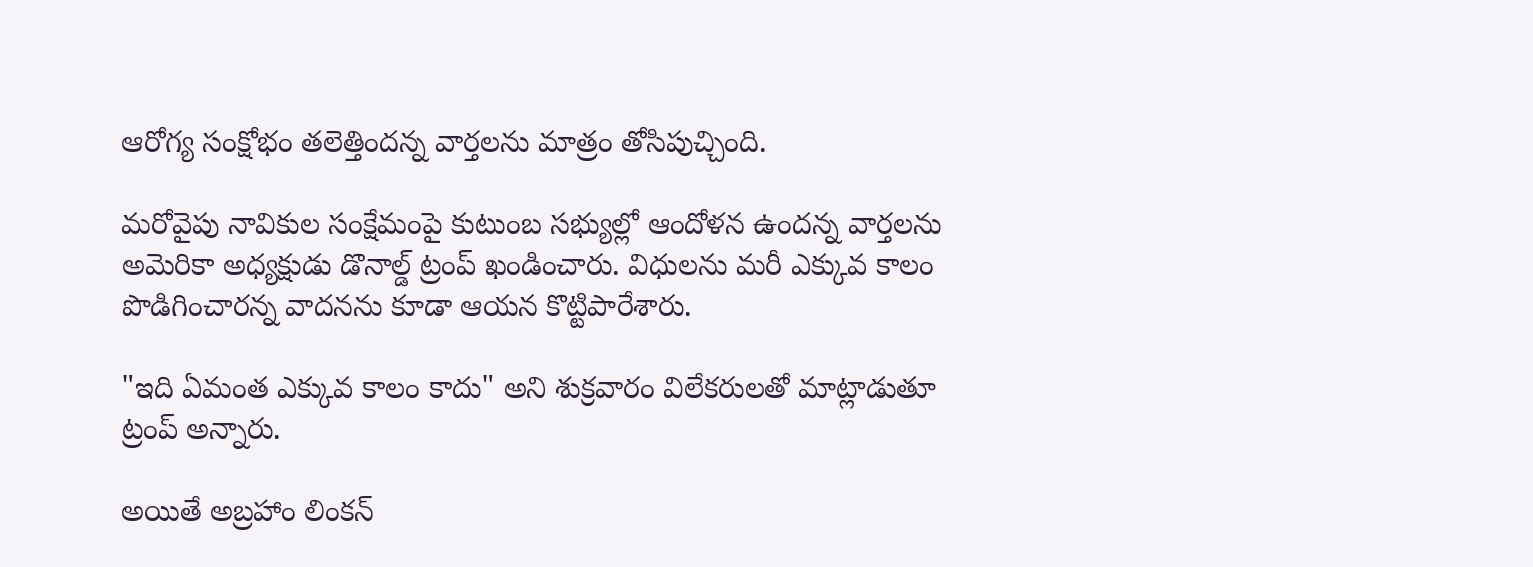ఆరోగ్య సంక్షోభం తలెత్తిందన్న వార్తలను మాత్రం తోసిపుచ్చింది.

మరోవైపు నావికుల సంక్షేమంపై కుటుంబ సభ్యుల్లో ఆందోళన ఉందన్న వార్తలను అమెరికా అధ్యక్షుడు డొనాల్డ్ ట్రంప్ ఖండించారు. విధులను మరీ ఎక్కువ కాలం పొడిగించారన్న వాదనను కూడా ఆయన కొట్టిపారేశారు.

"ఇది ఏమంత ఎక్కువ కాలం కాదు" అని శుక్రవారం విలేకరులతో మాట్లాడుతూ ట్రంప్ అన్నారు.

అయితే అబ్రహాం లింకన్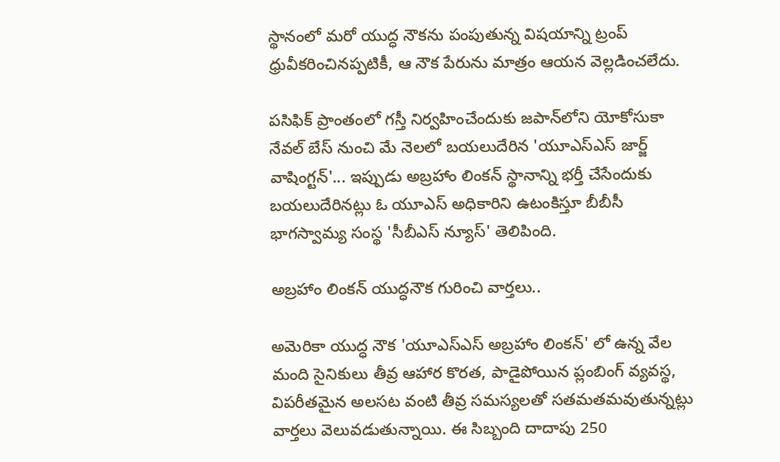స్థానంలో మరో యుద్ధ నౌకను పంపుతున్న విషయాన్ని ట్రంప్ ధ్రువీకరించినప్పటికీ, ఆ నౌక పేరును మాత్రం ఆయన వెల్లడించలేదు.

పసిఫిక్ ప్రాంతంలో గస్తీ నిర్వహించేందుకు జపాన్‌లోని యోకోసుకా నేవల్ బేస్ నుంచి మే నెలలో బయలుదేరిన 'యూఎస్ఎస్ జార్జ్ వాషింగ్టన్'... ఇప్పుడు అబ్రహాం లింకన్ స్థానాన్ని భర్తీ చేసేందుకు బయలుదేరినట్లు ఓ యూఎస్ అధికారిని ఉటంకిస్తూ బీబీసీ భాగస్వామ్య సంస్థ 'సీబీఎస్ న్యూస్' తెలిపింది.

అబ్రహాం లింకన్ యుద్ధనౌక గురించి వార్తలు..

అమెరికా యుద్ధ నౌక 'యూఎస్ఎస్ అబ్రహాం లింకన్' లో ఉన్న వేల మంది సైనికులు తీవ్ర ఆహార కొరత, పాడైపోయిన ప్లంబింగ్ వ్యవస్థ, విపరీతమైన అలసట వంటి తీవ్ర సమస్యలతో సతమతమవుతున్నట్లు వార్తలు వెలువడుతున్నాయి. ఈ సిబ్బంది దాదాపు 250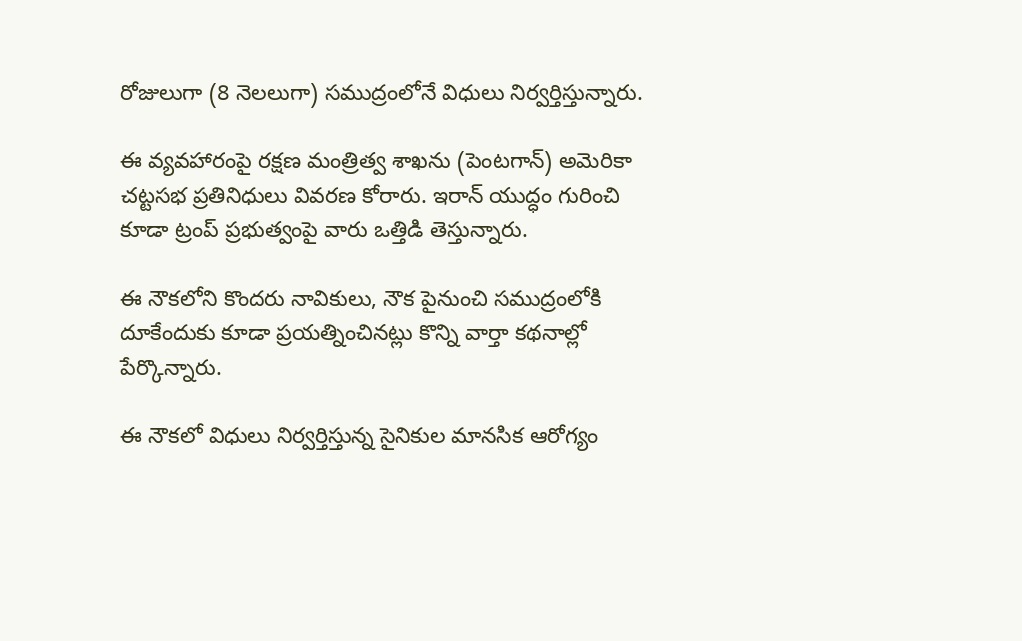రోజులుగా (8 నెలలుగా) సముద్రంలోనే విధులు నిర్వర్తిస్తున్నారు.

ఈ వ్యవహారంపై రక్షణ మంత్రిత్వ శాఖను (పెంటగాన్) అమెరికా చట్టసభ ప్రతినిధులు వివరణ కోరారు. ఇరాన్ యుద్ధం గురించి కూడా ట్రంప్ ప్రభుత్వంపై వారు ఒత్తిడి తెస్తున్నారు.

ఈ నౌకలోని కొందరు నావికులు, నౌక పైనుంచి సముద్రంలోకి దూకేందుకు కూడా ప్రయత్నించినట్లు కొన్ని వార్తా కథనాల్లో పేర్కొన్నారు.

ఈ నౌకలో విధులు నిర్వర్తిస్తున్న సైనికుల మానసిక ఆరోగ్యం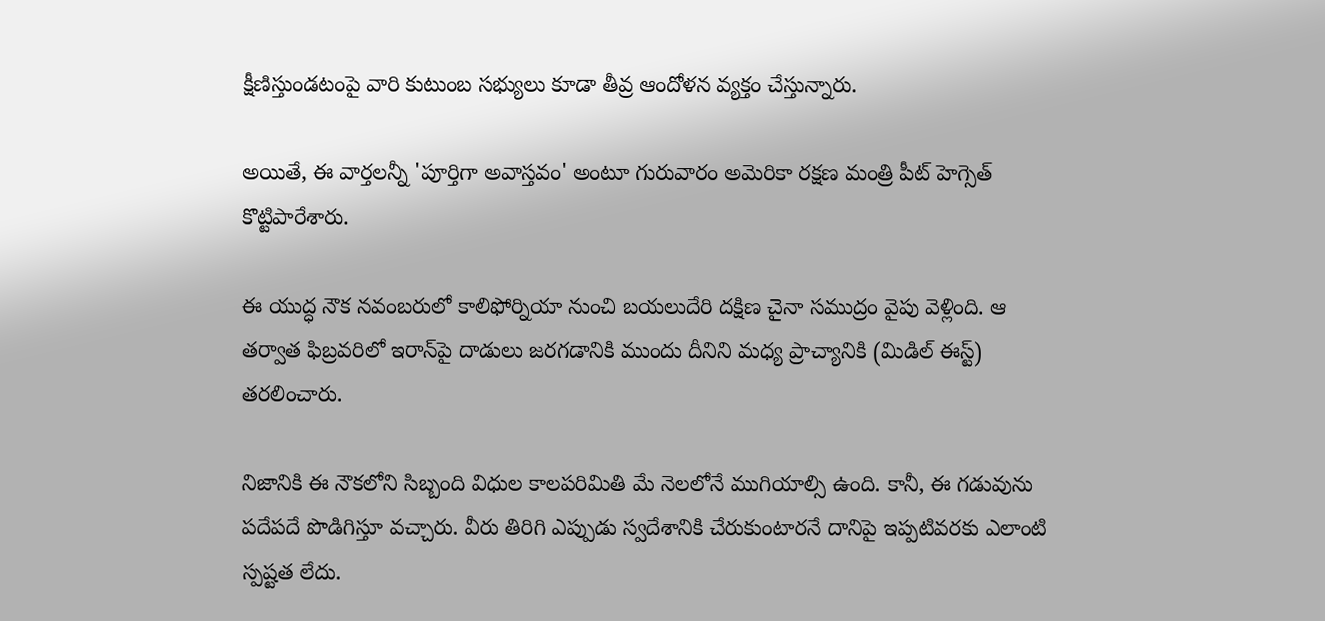క్షీణిస్తుండటంపై వారి కుటుంబ సభ్యులు కూడా తీవ్ర ఆందోళన వ్యక్తం చేస్తున్నారు.

అయితే, ఈ వార్తలన్నీ 'పూర్తిగా అవాస్తవం' అంటూ గురువారం అమెరికా రక్షణ మంత్రి పీట్ హెగ్సెత్ కొట్టిపారేశారు.

ఈ యుద్ధ నౌక నవంబరులో కాలిఫోర్నియా నుంచి బయలుదేరి దక్షిణ చైనా సముద్రం వైపు వెళ్లింది. ఆ తర్వాత ఫిబ్రవరిలో ఇరాన్‌పై దాడులు జరగడానికి ముందు దీనిని మధ్య ప్రాచ్యానికి (మిడిల్ ఈస్ట్) తరలించారు.

నిజానికి ఈ నౌకలోని సిబ్బంది విధుల కాలపరిమితి మే నెలలోనే ముగియాల్సి ఉంది. కానీ, ఈ గడువును పదేపదే పొడిగిస్తూ వచ్చారు. వీరు తిరిగి ఎప్పుడు స్వదేశానికి చేరుకుంటారనే దానిపై ఇప్పటివరకు ఎలాంటి స్పష్టత లేదు.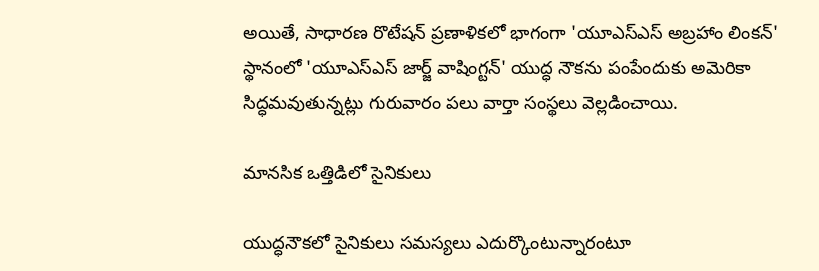అయితే, సాధారణ రొటేషన్ ప్రణాళికలో భాగంగా 'యూఎస్ఎస్ అబ్రహాం లింకన్' స్థానంలో 'యూఎస్ఎస్ జార్జ్ వాషింగ్టన్' యుద్ధ నౌకను పంపేందుకు అమెరికా సిద్ధమవుతున్నట్లు గురువారం పలు వార్తా సంస్థలు వెల్లడించాయి.

మానసిక ఒత్తిడిలో సైనికులు

యుద్ధనౌకలో సైనికులు సమస్యలు ఎదుర్కొంటున్నారంటూ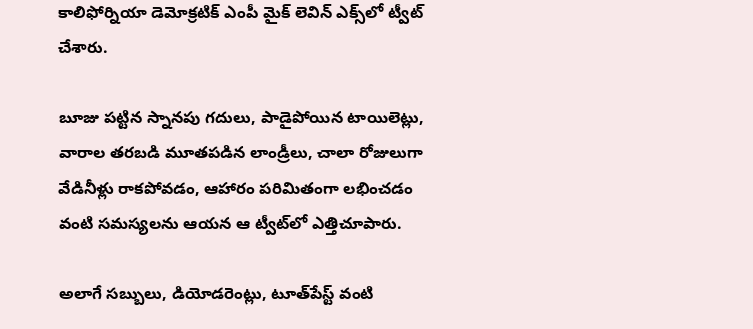కాలిఫోర్నియా డెమోక్రటిక్ ఎంపీ మైక్ లెవిన్ ఎక్స్‌లో ట్వీట్ చేశారు.

బూజు పట్టిన స్నానపు గదులు, పాడైపోయిన టాయిలెట్లు, వారాల తరబడి మూతపడిన లాండ్రీలు, చాలా రోజులుగా వేడినీళ్లు రాకపోవడం, ఆహారం పరిమితంగా లభించడం వంటి సమస్యలను ఆయన ఆ ట్వీట్‌లో ఎత్తిచూపారు.

అలాగే సబ్బులు, డియోడరెంట్లు, టూత్‌పేస్ట్ వంటి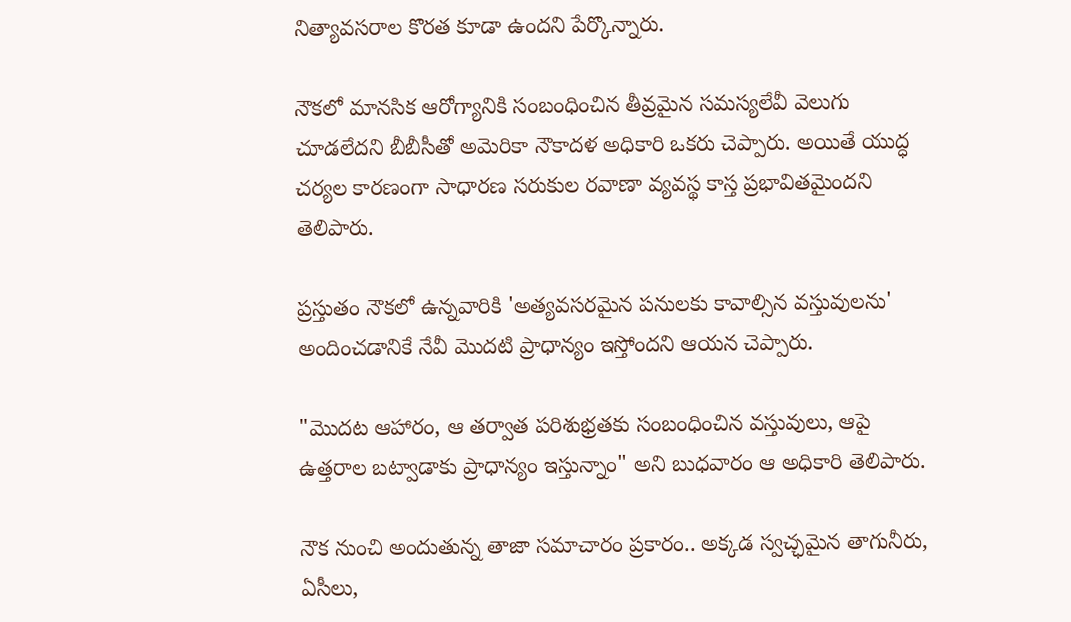నిత్యావసరాల కొరత కూడా ఉందని పేర్కొన్నారు.

నౌకలో మానసిక ఆరోగ్యానికి సంబంధించిన తీవ్రమైన సమస్యలేవీ వెలుగు చూడలేదని బీబీసీతో అమెరికా నౌకాదళ అధికారి ఒకరు చెప్పారు. అయితే యుద్ధ చర్యల కారణంగా సాధారణ సరుకుల రవాణా వ్యవస్థ కాస్త ప్రభావితమైందని తెలిపారు.

ప్రస్తుతం నౌకలో ఉన్నవారికి 'అత్యవసరమైన పనులకు కావాల్సిన వస్తువులను' అందించడానికే నేవీ మొదటి ప్రాధాన్యం ఇస్తోందని ఆయన చెప్పారు.

"మొదట ఆహారం, ఆ తర్వాత పరిశుభ్రతకు సంబంధించిన వస్తువులు, ఆపై ఉత్తరాల బట్వాడాకు ప్రాధాన్యం ఇస్తున్నాం" అని బుధవారం ఆ అధికారి తెలిపారు.

నౌక నుంచి అందుతున్న తాజా సమాచారం ప్రకారం.. అక్కడ స్వచ్ఛమైన తాగునీరు, ఏసీలు,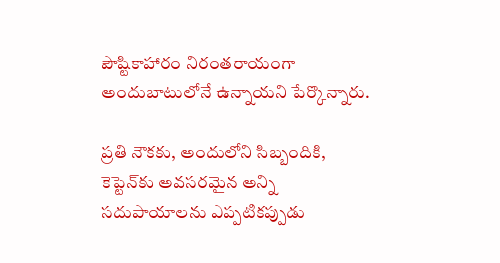పౌష్టికాహారం నిరంతరాయంగా అందుబాటులోనే ఉన్నాయని పేర్కొన్నారు.

ప్రతి నౌకకు, అందులోని సిబ్బందికి, కెప్టెన్‌కు అవసరమైన అన్ని సదుపాయాలను ఎప్పటికప్పుడు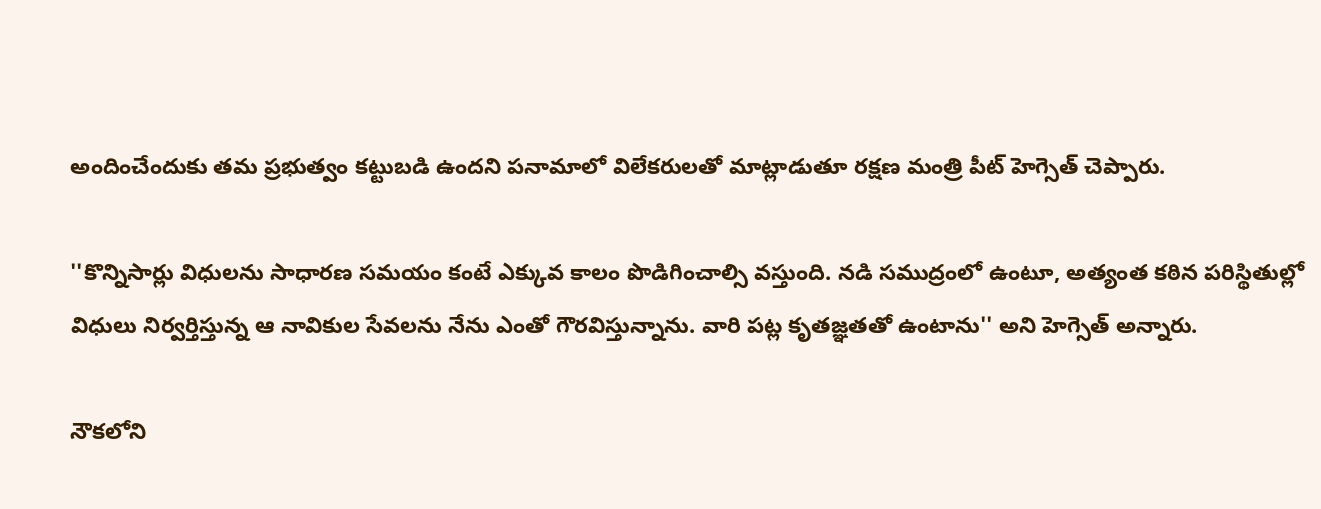అందించేందుకు తమ ప్రభుత్వం కట్టుబడి ఉందని పనామాలో విలేకరులతో మాట్లాడుతూ రక్షణ మంత్రి పీట్ హెగ్సెత్ చెప్పారు.

''కొన్నిసార్లు విధులను సాధారణ సమయం కంటే ఎక్కువ కాలం పొడిగించాల్సి వస్తుంది. నడి సముద్రంలో ఉంటూ, అత్యంత కఠిన పరిస్థితుల్లో విధులు నిర్వర్తిస్తున్న ఆ నావికుల సేవలను నేను ఎంతో గౌరవిస్తున్నాను. వారి పట్ల కృతజ్ఞతతో ఉంటాను'' అని హెగ్సెత్ అన్నారు.

నౌకలోని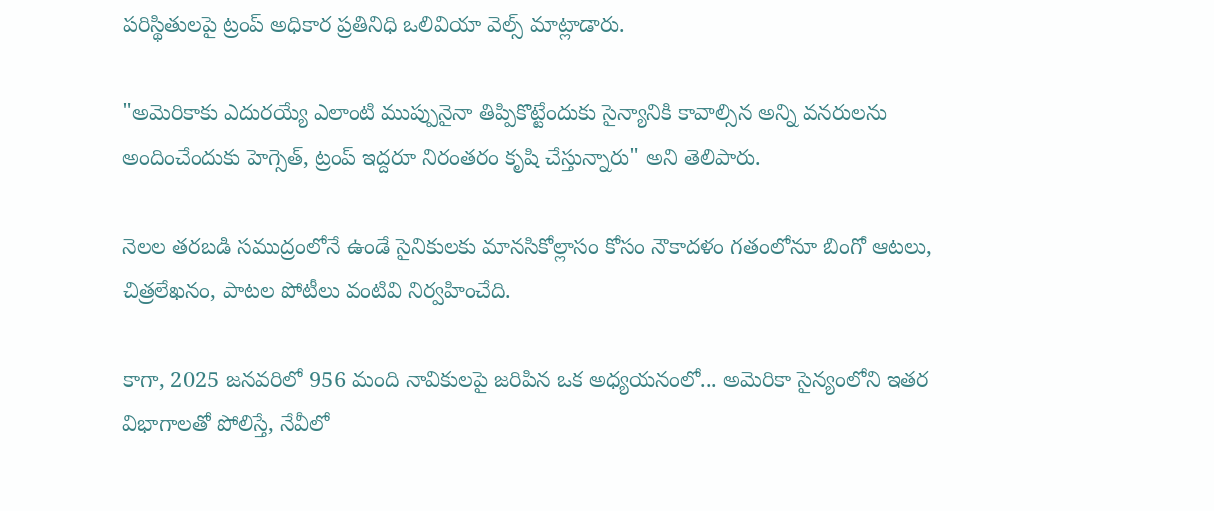పరిస్థితులపై ట్రంప్ అధికార ప్రతినిధి ఒలివియా వెల్స్ మాట్లాడారు.

"అమెరికాకు ఎదురయ్యే ఎలాంటి ముప్పునైనా తిప్పికొట్టేందుకు సైన్యానికి కావాల్సిన అన్ని వనరులను అందించేందుకు హెగ్సెత్, ట్రంప్ ఇద్దరూ నిరంతరం కృషి చేస్తున్నారు" అని తెలిపారు.

నెలల తరబడి సముద్రంలోనే ఉండే సైనికులకు మానసికోల్లాసం కోసం నౌకాదళం గతంలోనూ బింగో ఆటలు, చిత్రలేఖనం, పాటల పోటీలు వంటివి నిర్వహించేది.

కాగా, 2025 జనవరిలో 956 మంది నావికులపై జరిపిన ఒక అధ్యయనంలో... అమెరికా సైన్యంలోని ఇతర విభాగాలతో పోలిస్తే, నేవీలో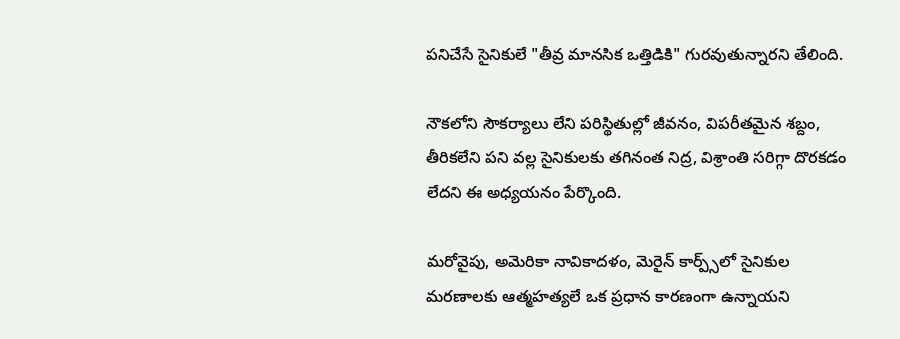పనిచేసే సైనికులే "తీవ్ర మానసిక ఒత్తిడికి" గురవుతున్నారని తేలింది.

నౌకలోని సౌకర్యాలు లేని పరిస్థితుల్లో జీవనం, విపరీతమైన శబ్దం, తీరికలేని పని వల్ల సైనికులకు తగినంత నిద్ర, విశ్రాంతి సరిగ్గా దొరకడం లేదని ఈ అధ్యయనం పేర్కొంది.

మరోవైపు, అమెరికా నావికాదళం, మెరైన్ కార్ప్స్‌లో సైనికుల మరణాలకు ఆత్మహత్యలే ఒక ప్రధాన కారణంగా ఉన్నాయని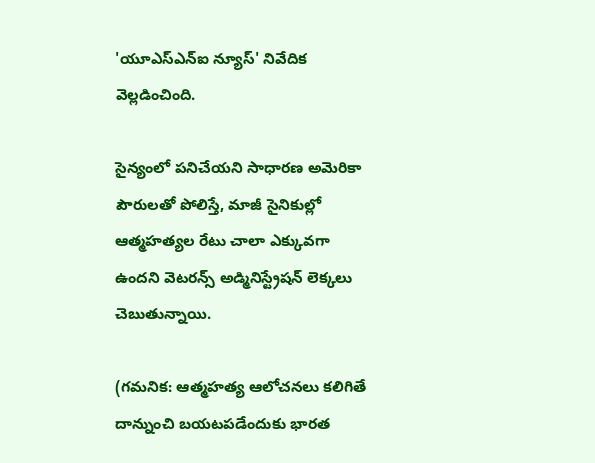'యూఎస్ఎన్ఐ న్యూస్' నివేదిక వెల్లడించింది.

సైన్యంలో పనిచేయని సాధారణ అమెరికా పౌరులతో పోలిస్తే, మాజీ సైనికుల్లో ఆత్మహత్యల రేటు చాలా ఎక్కువగా ఉందని వెటరన్స్ అడ్మినిస్ట్రేషన్ లెక్కలు చెబుతున్నాయి.

(గమనిక: ఆత్మహత్య ఆలోచనలు కలిగితే దాన్నుంచి బయటపడేందుకు భారత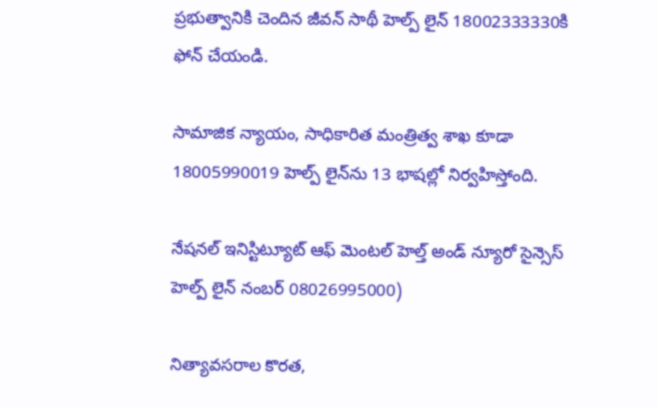ప్రభుత్వానికి చెందిన జీవన్ సాథీ హెల్ప్ లైన్ 18002333330కి ఫోన్ చేయండి.

సామాజిక న్యాయం, సాధికారిత మంత్రిత్వ శాఖ కూడా 18005990019 హెల్ప్ లైన్‌ను 13 భాషల్లో నిర్వహిస్తోంది.

నేషనల్ ఇనిస్టిట్యూట్ ఆఫ్ మెంటల్ హెల్త్ అండ్ న్యూరో సైన్సెస్ హెల్ప్ లైన్ నంబర్ 08026995000)

నిత్యావసరాల కొరత,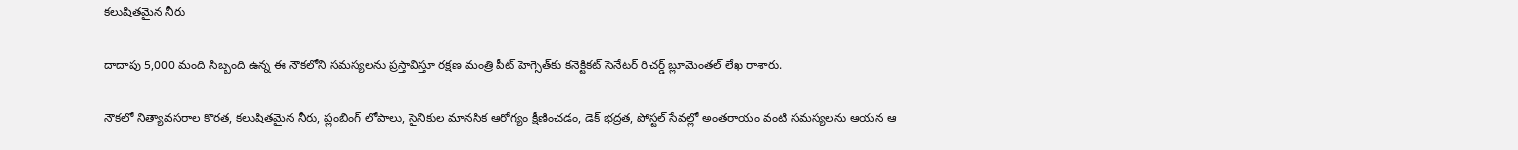కలుషితమైన నీరు

దాదాపు 5,000 మంది సిబ్బంది ఉన్న ఈ నౌకలోని సమస్యలను ప్రస్తావిస్తూ రక్షణ మంత్రి పీట్ హెగ్సెత్‌కు కనెక్టికట్ సెనేటర్ రిచర్డ్ బ్లూమెంతల్ లేఖ రాశారు.

నౌకలో నిత్యావసరాల కొరత, కలుషితమైన నీరు, ప్లంబింగ్ లోపాలు, సైనికుల మానసిక ఆరోగ్యం క్షీణించడం, డెక్ భద్రత, పోస్టల్ సేవల్లో అంతరాయం వంటి సమస్యలను ఆయన ఆ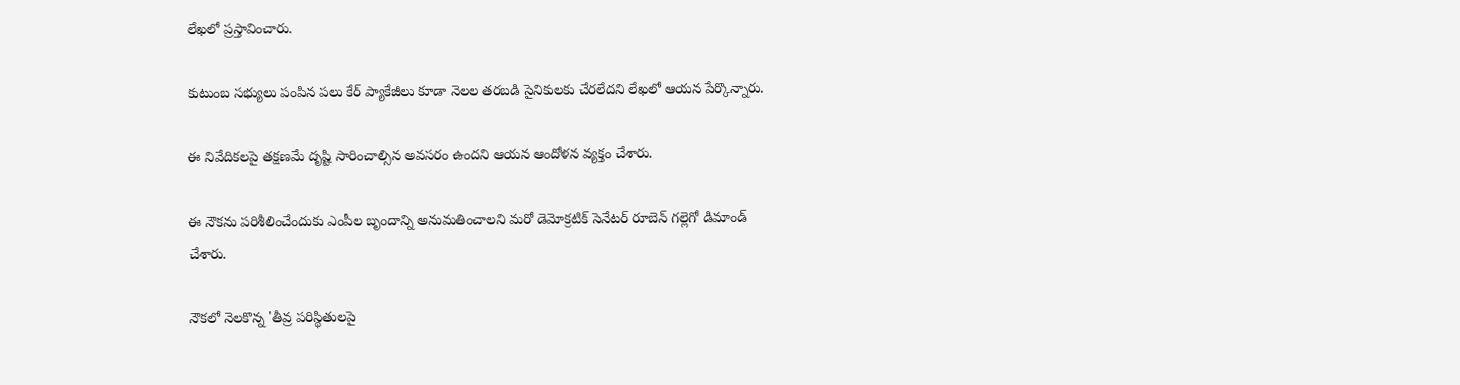లేఖలో ప్రస్తావించారు.

కుటుంబ సభ్యులు పంపిన పలు కేర్ ప్యాకేజీలు కూడా నెలల తరబడి సైనికులకు చేరలేదని లేఖలో ఆయన పేర్కొన్నారు.

ఈ నివేదికలపై తక్షణమే దృష్టి సారించాల్సిన అవసరం ఉందని ఆయన ఆందోళన వ్యక్తం చేశారు.

ఈ నౌకను పరిశీలించేందుకు ఎంపీల బృందాన్ని అనుమతించాలని మరో డెమోక్రటిక్ సెనేటర్ రూబెన్ గల్లెగో డిమాండ్ చేశారు.

నౌకలో నెలకొన్న 'తీవ్ర పరిస్థితులపై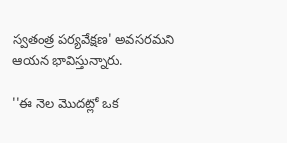స్వతంత్ర పర్యవేక్షణ' అవసరమని ఆయన భావిస్తున్నారు.

''ఈ నెల మొదట్లో ఒక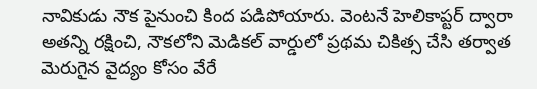నావికుడు నౌక పైనుంచి కింద పడిపోయారు. వెంటనే హెలికాప్టర్ ద్వారా అతన్ని రక్షించి, నౌకలోని మెడికల్ వార్డులో ప్రథమ చికిత్స చేసి తర్వాత మెరుగైన వైద్యం కోసం వేరే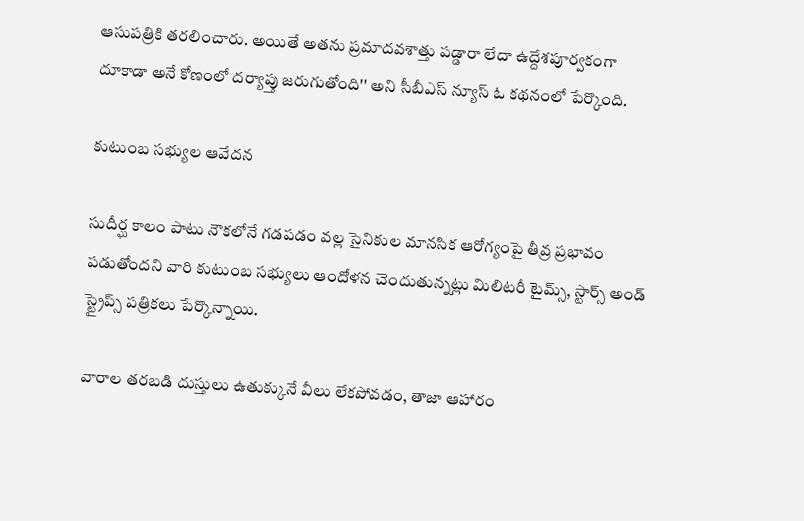ఆసుపత్రికి తరలించారు. అయితే అతను ప్రమాదవశాత్తు పడ్డారా లేదా ఉద్దేశపూర్వకంగా దూకాడా అనే కోణంలో దర్యాప్తు జరుగుతోంది'' అని సీబీఎస్ న్యూస్ ఓ కథనంలో పేర్కొంది.

కుటుంబ సభ్యుల ఆవేదన

సుదీర్ఘ కాలం పాటు నౌకలోనే గడపడం వల్ల సైనికుల మానసిక ఆరోగ్యంపై తీవ్ర ప్రభావం పడుతోందని వారి కుటుంబ సభ్యులు ఆందోళన చెందుతున్నట్లు మిలిటరీ టైమ్స్, స్టార్స్ అండ్ స్ట్రైప్స్ పత్రికలు పేర్కొన్నాయి.

వారాల తరబడి దుస్తులు ఉతుక్కునే వీలు లేకపోవడం, తాజా ఆహారం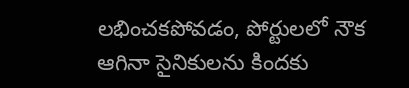లభించకపోవడం, పోర్టులలో నౌక ఆగినా సైనికులను కిందకు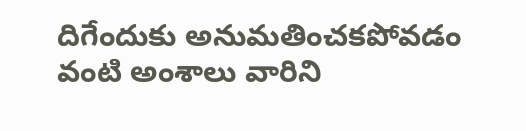దిగేందుకు అనుమతించకపోవడం వంటి అంశాలు వారిని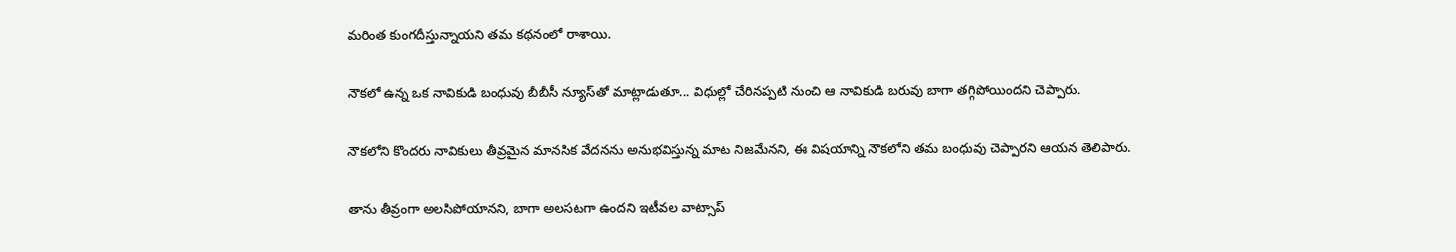మరింత కుంగదీస్తున్నాయని తమ కథనంలో రాశాయి.

నౌకలో ఉన్న ఒక నావికుడి బంధువు బీబీసీ న్యూస్‌తో మాట్లాడుతూ... విధుల్లో చేరినప్పటి నుంచి ఆ నావికుడి బరువు బాగా తగ్గిపోయిందని చెప్పారు.

నౌకలోని కొందరు నావికులు తీవ్రమైన మానసిక వేదనను అనుభవిస్తున్న మాట నిజమేనని, ఈ విషయాన్ని నౌకలోని తమ బంధువు చెప్పారని ఆయన తెలిపారు.

తాను తీవ్రంగా అలసిపోయానని, బాగా అలసటగా ఉందని ఇటీవల వాట్సాప్‌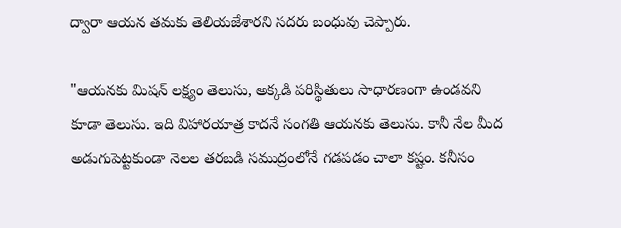ద్వారా ఆయన తమకు తెలియజేశారని సదరు బంధువు చెప్పారు.

"ఆయనకు మిషన్ లక్ష్యం తెలుసు, అక్కడి పరిస్థితులు సాధారణంగా ఉండవని కూడా తెలుసు. ఇది విహారయాత్ర కాదనే సంగతి ఆయనకు తెలుసు. కానీ నేల మీద అడుగుపెట్టకుండా నెలల తరబడి సముద్రంలోనే గడపడం చాలా కష్టం. కనీసం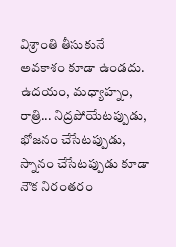విశ్రాంతి తీసుకునే అవకాశం కూడా ఉండదు. ఉదయం, మధ్యాహ్నం, రాత్రి... నిద్రపోయేటప్పుడు, భోజనం చేసేటప్పుడు, స్నానం చేసేటప్పుడు కూడా నౌక నిరంతరం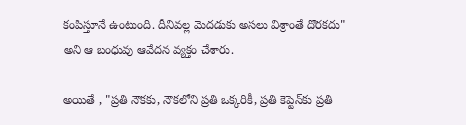కంపిస్తూనే ఉంటుంది. దీనివల్ల మెదడుకు అసలు విశ్రాంతే దొరకదు" అని ఆ బంధువు ఆవేదన వ్యక్తం చేశారు.

అయితే , "ప్రతి నౌకకు, నౌకలోని ప్రతి ఒక్కరికీ, ప్రతి కెప్టెన్‌కు ప్రతి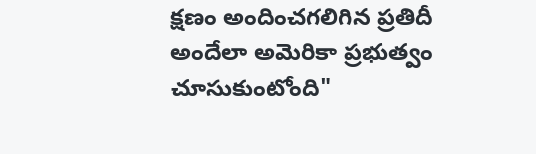క్షణం అందించగలిగిన ప్రతిదీ అందేలా అమెరికా ప్రభుత్వం చూసుకుంటోంది"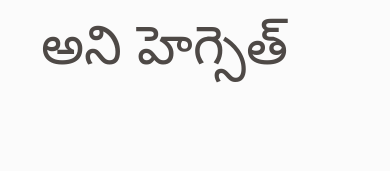అని హెగ్సెత్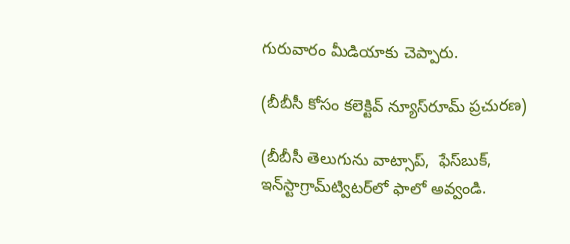గురువారం మీడియాకు చెప్పారు.

(బీబీసీ కోసం కలెక్టివ్ న్యూస్‌రూమ్ ప్రచురణ)

(బీబీసీ తెలుగును వాట్సాప్‌,  ఫేస్‌బుక్, ఇన్‌స్టాగ్రామ్‌ట్విటర్‌లో ఫాలో అవ్వండి.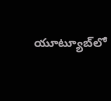యూట్యూబ్‌లో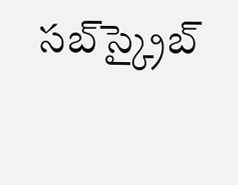సబ్‌స్క్రైబ్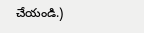చేయండి.)